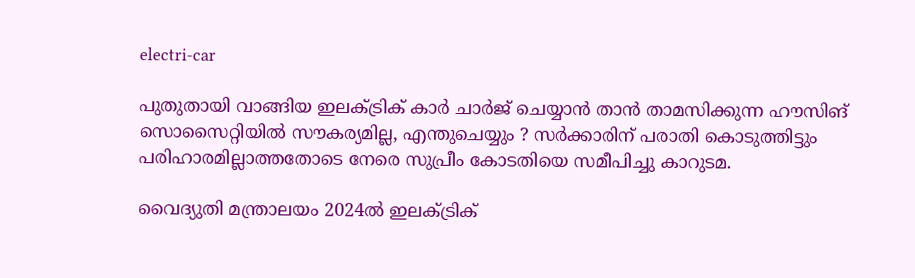electri-car

പുതുതായി വാങ്ങിയ ഇലക്ട്രിക് കാര്‍ ചാര്‍ജ് ചെയ്യാന്‍ താന്‍ താമസിക്കുന്ന ഹൗസിങ് സൊസൈറ്റിയില്‍ സൗകര്യമില്ല, എന്തുചെയ്യും ? സര്‍ക്കാരിന് പരാതി കൊടുത്തിട്ടും പരിഹാരമില്ലാത്തതോടെ നേരെ സുപ്രീം കോടതിയെ സമീപിച്ചു കാറുടമ.

വൈദ്യുതി മന്ത്രാലയം 2024ല്‍ ഇലക്ട്രിക്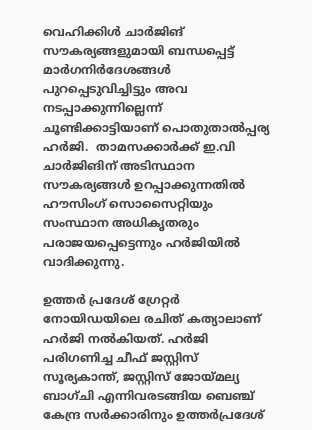വെഹിക്കിൾ ചാർജിങ് സൗകര്യങ്ങളുമായി ബന്ധപ്പെട്ട് മാര്‍ഗനിര്‍ദേശങ്ങള്‍ പുറപ്പെടുവിച്ചിട്ടും അവ നടപ്പാക്കുന്നില്ലെന്ന് ചൂണ്ടിക്കാട്ടിയാണ് പൊതുതാൽപ്പര്യ ഹർജി.  താമസക്കാർക്ക് ഇ.വി ചാർജിങിന് അടിസ്ഥാന സൗകര്യങ്ങൾ ഉറപ്പാക്കുന്നതിൽ ഹൗസിംഗ് സൊസൈറ്റിയും സംസ്ഥാന അധികൃതരും പരാജയപ്പെട്ടെന്നും ഹര്‍ജിയില്‍ വാദിക്കുന്നു.

ഉത്തര്‍ പ്രദേശ് ഗ്രേറ്റർ നോയിഡയിലെ രചിത് കത്യാലാണ് ഹർജി നല്‍കിയത്. ഹര്‍ജി പരിഗണിച്ച ചീഫ് ജസ്റ്റിസ് സൂര്യകാന്ത്, ജസ്റ്റിസ് ജോയ്മല്യ ബാഗ്ചി എന്നിവരടങ്ങിയ ബെഞ്ച് കേന്ദ്ര സർക്കാരിനും ഉത്തർപ്രദേശ്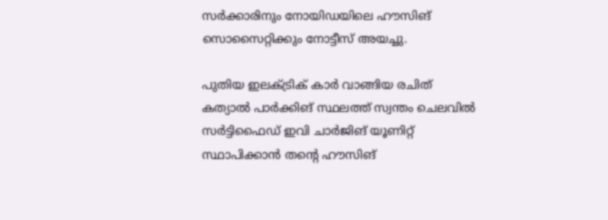സര്‍ക്കാരിനും നോയിഡയിലെ ഹൗസിങ് സൊസൈറ്റിക്കും നോട്ടീസ് അയച്ചു.

പുതിയ ഇലക്ട്രിക് കാര്‍ വാങ്ങിയ രചിത് കത്യാല്‍ പാർക്കിങ് സ്ഥലത്ത് സ്വന്തം ചെലവിൽ  സർട്ടിഫൈഡ് ഇവി ചാർജിങ് യൂണിറ്റ് സ്ഥാപിക്കാൻ തന്റെ ഹൗസിങ്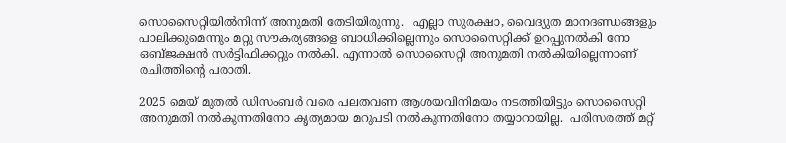സൊസൈറ്റിയിൽനിന്ന് അനുമതി തേടിയിരുന്നു.  എല്ലാ സുരക്ഷാ, വൈദ്യുത മാനദണ്ഡങ്ങളും പാലിക്കുമെന്നും മറ്റു സൗകര്യങ്ങളെ ബാധിക്കില്ലെന്നും സൊസൈറ്റിക്ക് ഉറപ്പുനൽകി നോ ഒബ്ജക്ഷൻ സർട്ടിഫിക്കറ്റും നല്‍കി. എന്നാല്‍ സൊസൈറ്റി അനുമതി നല്‍കിയില്ലെന്നാണ് രചിത്തിന്‍റെ പരാതി.

2025 മെയ് മുതൽ ഡിസംബർ വരെ പലതവണ ആശയവിനിമയം നടത്തിയിട്ടും സൊസൈറ്റി അനുമതി നൽകുന്നതിനോ കൃത്യമായ മറുപടി നൽകുന്നതിനോ തയ്യാറായില്ല.  പരിസരത്ത് മറ്റ്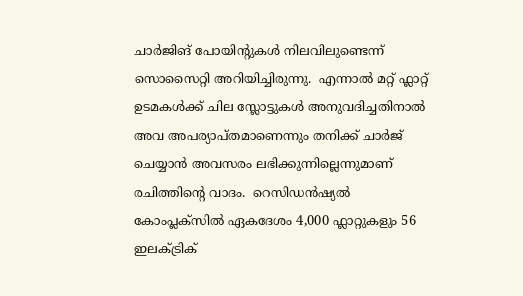ചാർജിങ് പോയിന്റുകൾ നിലവിലുണ്ടെന്ന് സൊസൈറ്റി അറിയിച്ചിരുന്നു.  എന്നാൽ മറ്റ് ഫ്ലാറ്റ് ഉടമകൾക്ക് ചില സ്ലോട്ടുകൾ അനുവദിച്ചതിനാൽ അവ അപര്യാപ്തമാണെന്നും തനിക്ക് ചാര്‍ജ് ചെയ്യാന്‍ അവസരം ലഭിക്കുന്നില്ലെന്നുമാണ് രചിത്തിന്‍റെ വാദം.  റെസിഡൻഷ്യൽ കോംപ്ലക്‌സിൽ ഏകദേശം 4,000 ഫ്ലാറ്റുകളും 56 ഇലക്ട്രിക്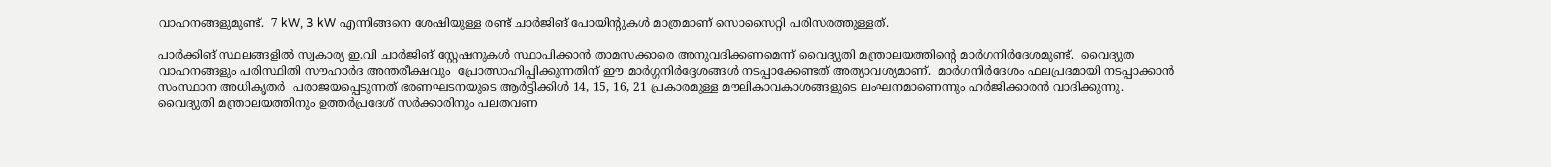വാഹനങ്ങളുമുണ്ട്.  7 kW, 3 kW എന്നിങ്ങനെ ശേഷിയുള്ള രണ്ട് ചാർജിങ് പോയിന്റുകൾ മാത്രമാണ് സൊസൈറ്റി പരിസരത്തുള്ളത്.

പാർക്കിങ് സ്ഥലങ്ങളിൽ സ്വകാര്യ ഇ.വി ചാർജിങ് സ്റ്റേഷനുകൾ സ്ഥാപിക്കാൻ താമസക്കാരെ അനുവദിക്കണമെന്ന് വൈദ്യുതി മന്ത്രാലയത്തിന്‍റെ മാര്‍ഗനിര്‍ദേശമുണ്ട്.  വൈദ്യുത വാഹനങ്ങളും പരിസ്ഥിതി സൗഹാര്‍ദ അന്തരീക്ഷവും  പ്രോത്സാഹിപ്പിക്കുന്നതിന് ഈ മാർഗ്ഗനിർദ്ദേശങ്ങൾ നടപ്പാക്കേണ്ടത് അത്യാവശ്യമാണ്.  മാര്‍ഗനിര്‍ദേശം ഫലപ്രദമായി നടപ്പാക്കാന്‍ സംസ്ഥാന അധികൃതര്‍  പരാജയപ്പെടുന്നത് ഭരണഘടനയുടെ ആർട്ടിക്കിൾ 14, 15, 16, 21 പ്രകാരമുള്ള മൗലികാവകാശങ്ങളുടെ ലംഘനമാണെന്നും ഹർജിക്കാരൻ വാദിക്കുന്നു.  വൈദ്യുതി മന്ത്രാലയത്തിനും ഉത്തർപ്രദേശ് സർക്കാരിനും പലതവണ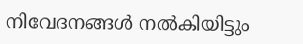നിവേദനങ്ങൾ നല്‍കിയിട്ടും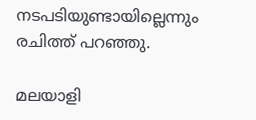നടപടിയുണ്ടായില്ലെന്നും രചിത്ത് പറഞ്ഞു.

മലയാളി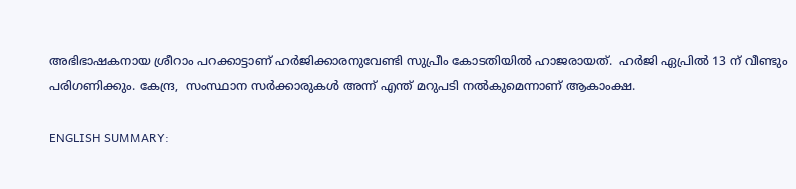അഭിഭാഷകനായ ശ്രീറാം പറക്കാട്ടാണ് ഹർജിക്കാരനുവേണ്ടി സുപ്രീം കോടതിയില്‍ ഹാജരായത്.  ഹര്‍ജി ഏപ്രിൽ 13 ന് വീണ്ടും പരിഗണിക്കും. കേന്ദ്ര,  സംസ്ഥാന സര്‍ക്കാരുകള്‍ അന്ന് എന്ത് മറുപടി നല്‍കുമെന്നാണ് ആകാംക്ഷ.

ENGLISH SUMMARY: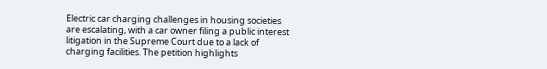Electric car charging challenges in housing societies are escalating, with a car owner filing a public interest litigation in the Supreme Court due to a lack of charging facilities. The petition highlights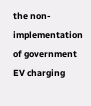the non-implementation of government EV charging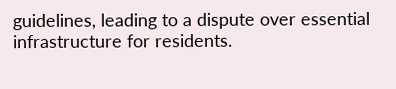guidelines, leading to a dispute over essential infrastructure for residents.